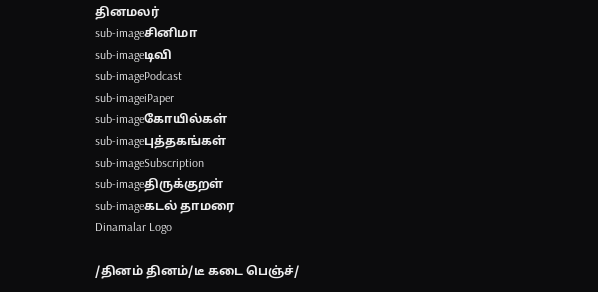தினமலர்
sub-imageசினிமா
sub-imageடிவி
sub-imagePodcast
sub-imageiPaper
sub-imageகோயில்கள்
sub-imageபுத்தகங்கள்
sub-imageSubscription
sub-imageதிருக்குறள்
sub-imageகடல் தாமரை
Dinamalar Logo

/தினம் தினம்/டீ கடை பெஞ்ச்/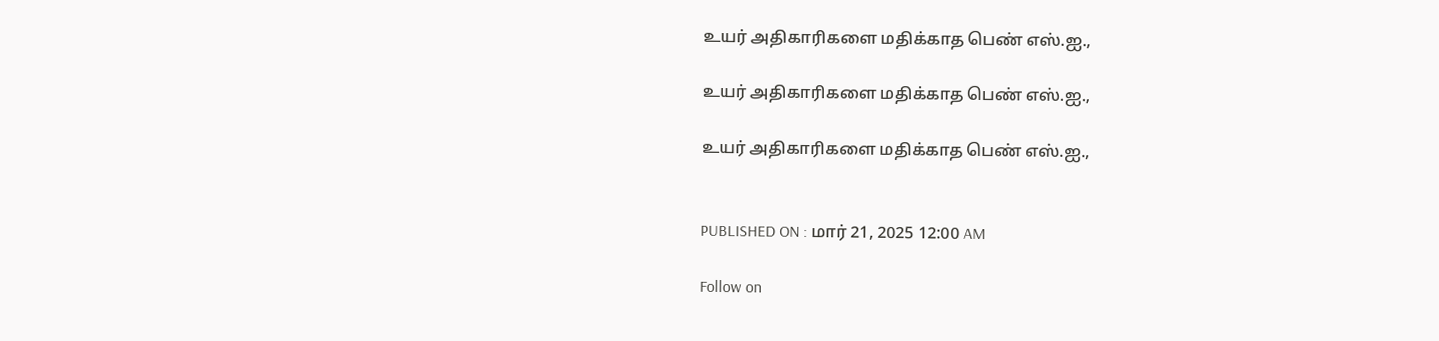உயர் அதிகாரிகளை மதிக்காத பெண் எஸ்.ஐ.,

உயர் அதிகாரிகளை மதிக்காத பெண் எஸ்.ஐ.,

உயர் அதிகாரிகளை மதிக்காத பெண் எஸ்.ஐ.,


PUBLISHED ON : மார் 21, 2025 12:00 AM

Follow on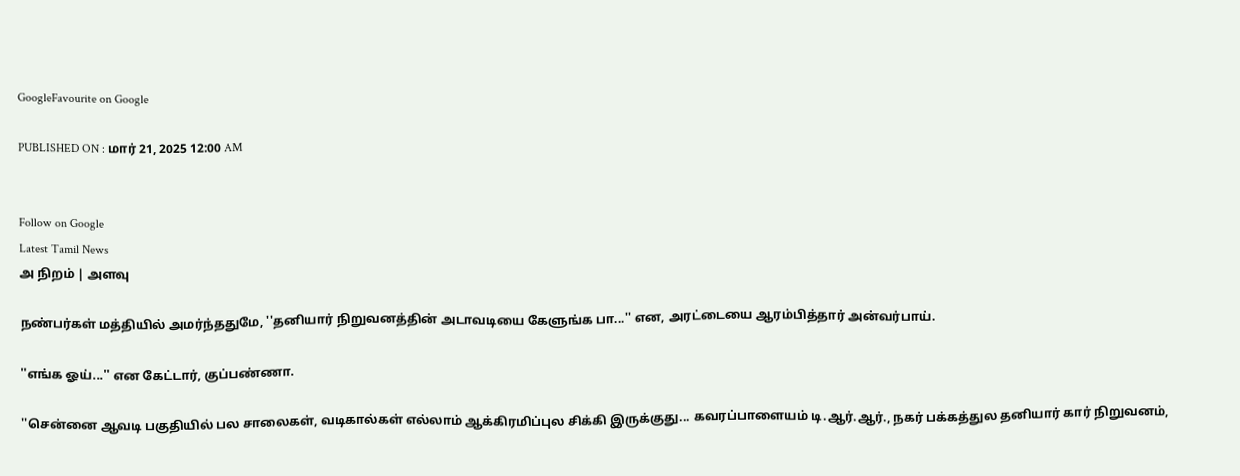GoogleFavourite on Google

PUBLISHED ON : மார் 21, 2025 12:00 AM


Follow on Google
Latest Tamil News
அ நிறம் | அளவு

நண்பர்கள் மத்தியில் அமர்ந்ததுமே, ''தனியார் நிறுவனத்தின் அடாவடியை கேளுங்க பா...'' என, அரட்டையை ஆரம்பித்தார் அன்வர்பாய்.

''எங்க ஓய்...'' என கேட்டார், குப்பண்ணா.

''சென்னை ஆவடி பகுதியில் பல சாலைகள், வடிகால்கள் எல்லாம் ஆக்கிரமிப்புல சிக்கி இருக்குது... கவரப்பாளையம் டி.ஆர்.ஆர்., நகர் பக்கத்துல தனியார் கார் நிறுவனம்,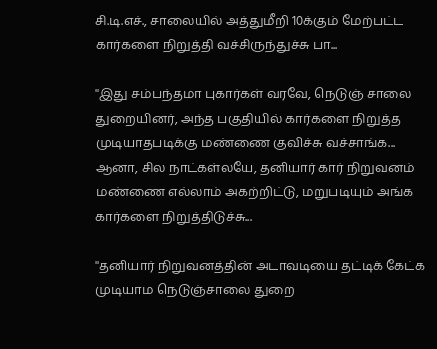சி.டி.எச்., சாலையில் அத்துமீறி 10க்கும் மேற்பட்ட கார்களை நிறுத்தி வச்சிருந்துச்சு பா...

''இது சம்பந்தமா புகார்கள் வரவே, நெடுஞ் சாலை துறையினர், அந்த பகுதியில் கார்களை நிறுத்த முடியாதபடிக்கு மண்ணை குவிச்சு வச்சாங்க... ஆனா, சில நாட்கள்லயே, தனியார் கார் நிறுவனம் மண்ணை எல்லாம் அகற்றிட்டு, மறுபடியும் அங்க கார்களை நிறுத்திடுச்சு...

''தனியார் நிறுவனத்தின் அடாவடியை தட்டிக் கேட்க முடியாம நெடுஞ்சாலை துறை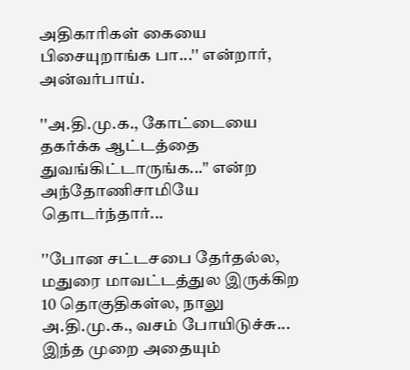அதிகாரிகள் கையை பிசையுறாங்க பா...'' என்றார், அன்வர்பாய்.

''அ.தி.மு.க., கோட்டையை தகர்க்க ஆட்டத்தை துவங்கிட்டாருங்க...'' என்ற அந்தோணிசாமியே தொடர்ந்தார்...

''போன சட்டசபை தேர்தல்ல, மதுரை மாவட்டத்துல இருக்கிற 10 தொகுதிகள்ல, நாலு அ.தி.மு.க., வசம் போயிடுச்சு... இந்த முறை அதையும்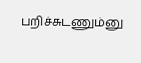பறிச்சுடணும்னு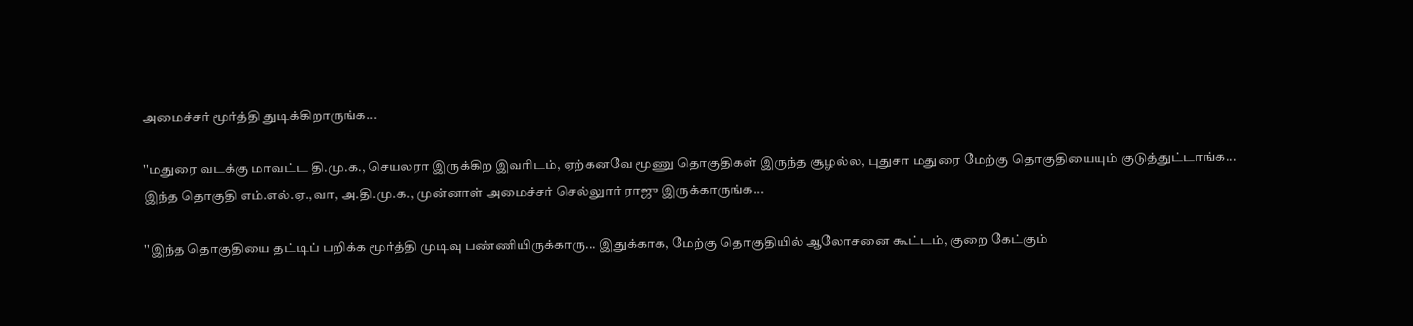அமைச்சர் மூர்த்தி துடிக்கிறாருங்க...

''மதுரை வடக்கு மாவட்ட தி.மு.க., செயலரா இருக்கிற இவரிடம், ஏற்கனவே மூணு தொகுதிகள் இருந்த சூழல்ல, புதுசா மதுரை மேற்கு தொகுதியையும் குடுத்துட்டாங்க... இந்த தொகுதி எம்.எல்.ஏ.,வா, அ.தி.மு.க., முன்னாள் அமைச்சர் செல்லுார் ராஜு இருக்காருங்க...

''இந்த தொகுதியை தட்டிப் பறிக்க மூர்த்தி முடிவு பண்ணியிருக்காரு... இதுக்காக, மேற்கு தொகுதியில் ஆலோசனை கூட்டம், குறை கேட்கும்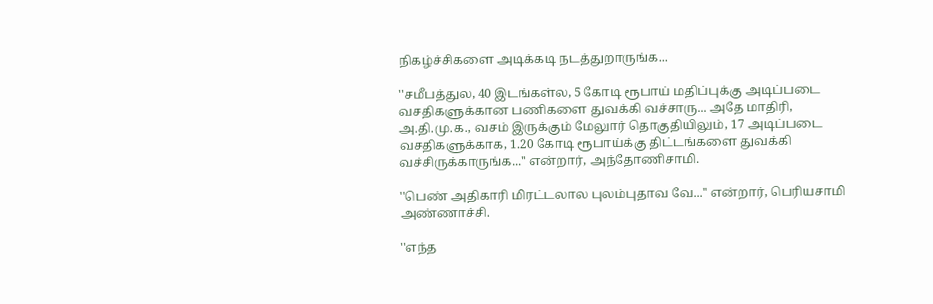நிகழ்ச்சிகளை அடிக்கடி நடத்துறாருங்க...

''சமீபத்துல, 40 இடங்கள்ல, 5 கோடி ரூபாய் மதிப்புக்கு அடிப்படை வசதிகளுக்கான பணிகளை துவக்கி வச்சாரு... அதே மாதிரி, அ.தி.மு.க., வசம் இருக்கும் மேலுார் தொகுதியிலும், 17 அடிப்படை வசதிகளுக்காக, 1.20 கோடி ரூபாய்க்கு திட்டங்களை துவக்கி வச்சிருக்காருங்க...'' என்றார், அந்தோணிசாமி.

''பெண் அதிகாரி மிரட்டலால புலம்புதாவ வே...'' என்றார், பெரியசாமி அண்ணாச்சி.

''எந்த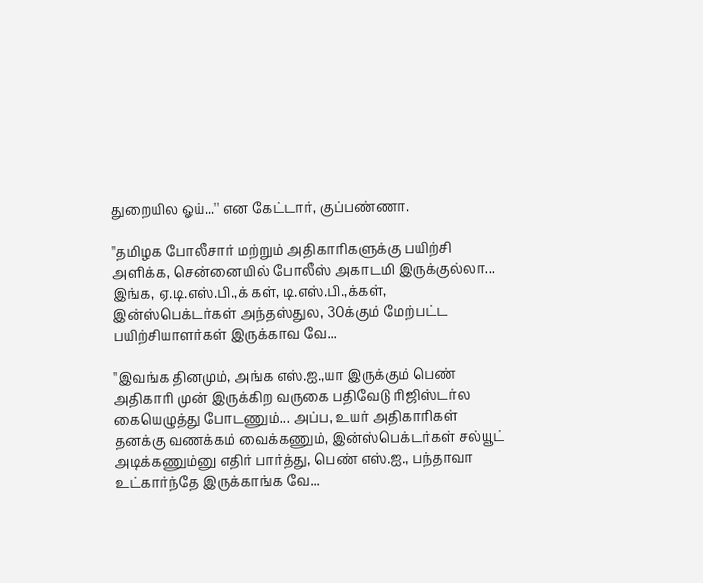துறையில ஓய்...'' என கேட்டார், குப்பண்ணா.

''தமிழக போலீசார் மற்றும் அதிகாரிகளுக்கு பயிற்சி அளிக்க, சென்னையில் போலீஸ் அகாடமி இருக்குல்லா... இங்க, ஏ.டி.எஸ்.பி.,க் கள், டி.எஸ்.பி.,க்கள், இன்ஸ்பெக்டர்கள் அந்தஸ்துல, 30க்கும் மேற்பட்ட பயிற்சியாளர்கள் இருக்காவ வே...

''இவங்க தினமும், அங்க எஸ்.ஐ.,யா இருக்கும் பெண் அதிகாரி முன் இருக்கிற வருகை பதிவேடு ரிஜிஸ்டர்ல கையெழுத்து போடணும்... அப்ப, உயர் அதிகாரிகள் தனக்கு வணக்கம் வைக்கணும், இன்ஸ்பெக்டர்கள் சல்யூட் அடிக்கணும்னு எதிர் பார்த்து, பெண் எஸ்.ஐ., பந்தாவா உட்கார்ந்தே இருக்காங்க வே...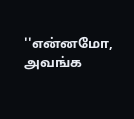''என்னமோ, அவங்க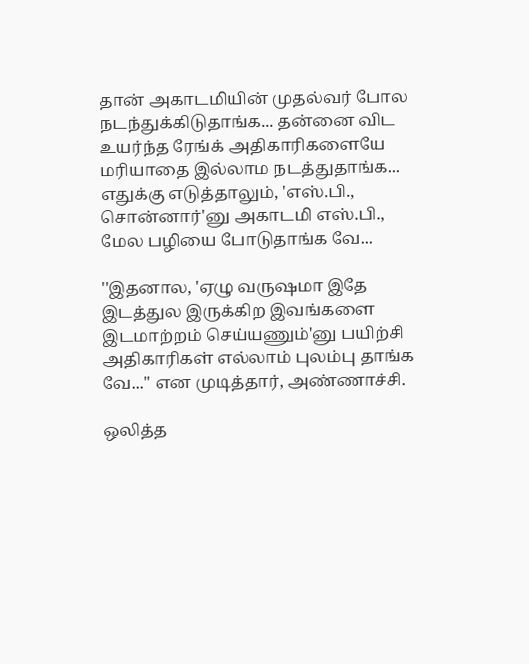தான் அகாடமியின் முதல்வர் போல நடந்துக்கிடுதாங்க... தன்னை விட உயர்ந்த ரேங்க் அதிகாரிகளையே மரியாதை இல்லாம நடத்துதாங்க... எதுக்கு எடுத்தாலும், 'எஸ்.பி., சொன்னார்'னு அகாடமி எஸ்.பி., மேல பழியை போடுதாங்க வே...

''இதனால, 'ஏழு வருஷமா இதே இடத்துல இருக்கிற இவங்களை இடமாற்றம் செய்யணும்'னு பயிற்சி அதிகாரிகள் எல்லாம் புலம்பு தாங்க வே...'' என முடித்தார், அண்ணாச்சி.

ஒலித்த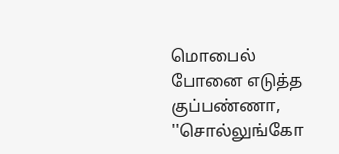மொபைல் போனை எடுத்த குப்பண்ணா, ''சொல்லுங்கோ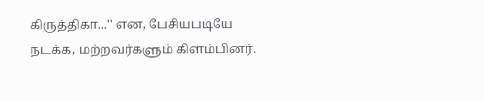கிருத்திகா...'' என, பேசியபடியே நடக்க, மற்றவர்களும் கிளம்பினர்.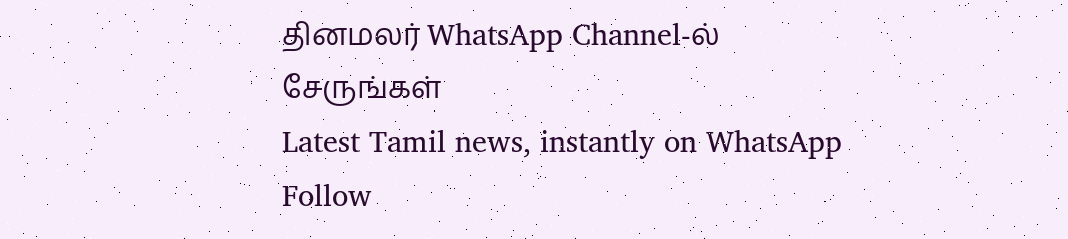தினமலர் WhatsApp Channel-ல் சேருங்கள்
Latest Tamil news, instantly on WhatsApp
Follow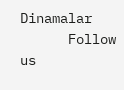Dinamalar
      Follow us